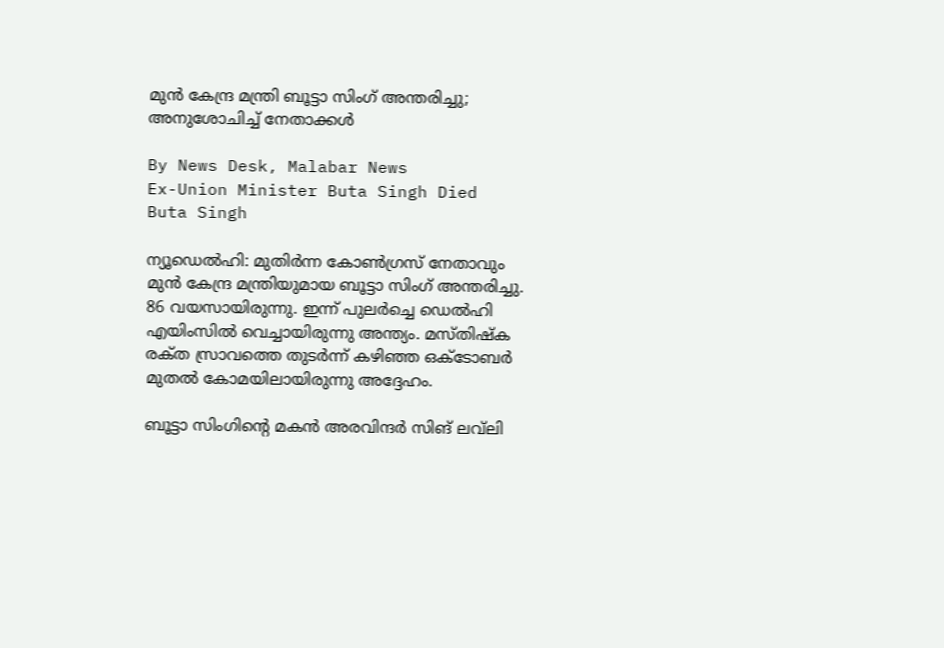മുൻ കേന്ദ്ര മന്ത്രി ബൂട്ടാ സിംഗ് അന്തരിച്ചു; അനുശോചിച്ച് നേതാക്കൾ

By News Desk, Malabar News
Ex-Union Minister Buta Singh Died
Buta Singh

ന്യൂഡെൽഹി: മുതിർന്ന കോൺഗ്രസ് നേതാവും മുൻ കേന്ദ്ര മന്ത്രിയുമായ ബൂട്ടാ സിംഗ് അന്തരിച്ചു. 86 വയസായിരുന്നു. ഇന്ന് പുലർച്ചെ ഡെൽഹി എയിംസിൽ വെച്ചായിരുന്നു അന്ത്യം. മസ്‌തിഷ്‌ക രക്‌ത സ്രാവത്തെ തുടർന്ന് കഴിഞ്ഞ ഒക്‌ടോബർ മുതൽ കോമയിലായിരുന്നു അദ്ദേഹം.

ബൂട്ടാ സിംഗിന്റെ മകൻ അരവിന്ദർ സിങ് ലവ്‌ലി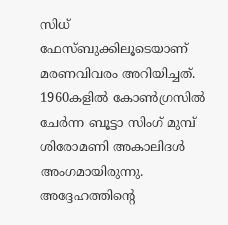സിധ് ഫേസ്ബുക്കിലൂടെയാണ് മരണവിവരം അറിയിച്ചത്. 1960കളിൽ കോൺഗ്രസിൽ ചേർന്ന ബൂട്ടാ സിംഗ് മുമ്പ് ശിരോമണി അകാലിദൾ അംഗമായിരുന്നു. അദ്ദേഹത്തിന്റെ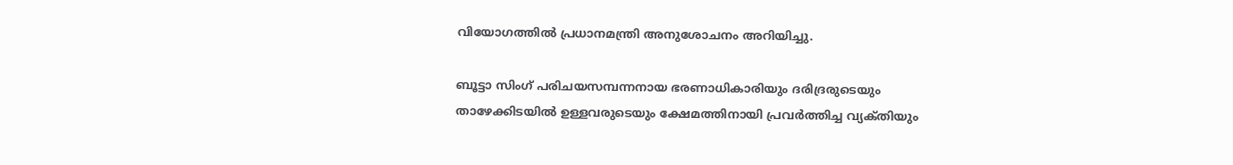വിയോഗത്തിൽ പ്രധാനമന്ത്രി അനുശോചനം അറിയിച്ചു.

ബൂട്ടാ സിംഗ് പരിചയസമ്പന്നനായ ഭരണാധികാരിയും ദരിദ്രരുടെയും താഴേക്കിടയിൽ ഉള്ളവരുടെയും ക്ഷേമത്തിനായി പ്രവർത്തിച്ച വ്യക്‌തിയും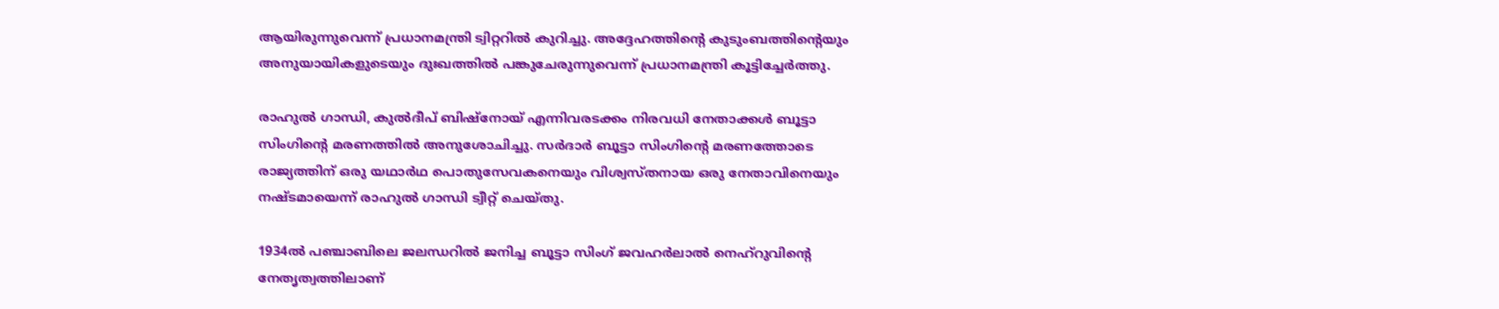ആയിരുന്നുവെന്ന് പ്രധാനമന്ത്രി ട്വിറ്ററിൽ കുറിച്ചു. അദ്ദേഹത്തിന്റെ കുടുംബത്തിന്റെയും അനുയായികളുടെയും ദുഃഖത്തിൽ പങ്കുചേരുന്നുവെന്ന് പ്രധാനമന്ത്രി കൂട്ടിച്ചേർത്തു.

രാഹുൽ ഗാന്ധി, കുൽദീപ് ബിഷ്നോയ് എന്നിവരടക്കം നിരവധി നേതാക്കൾ ബൂട്ടാ സിംഗിന്റെ മരണത്തിൽ അനുശോചിച്ചു. സർദാർ ബൂട്ടാ സിംഗിന്റെ മരണത്തോടെ രാജ്യത്തിന് ഒരു യഥാർഥ പൊതുസേവകനെയും വിശ്വസ്‌തനായ ഒരു നേതാവിനെയും നഷ്‌ടമായെന്ന് രാഹുൽ ഗാന്ധി ട്വീറ്റ് ചെയ്‌തു.

1934ൽ പഞ്ചാബിലെ ജലന്ധറിൽ ജനിച്ച ബൂട്ടാ സിംഗ് ജവഹർലാൽ നെഹ്‌റുവിന്റെ നേതൃത്വത്തിലാണ്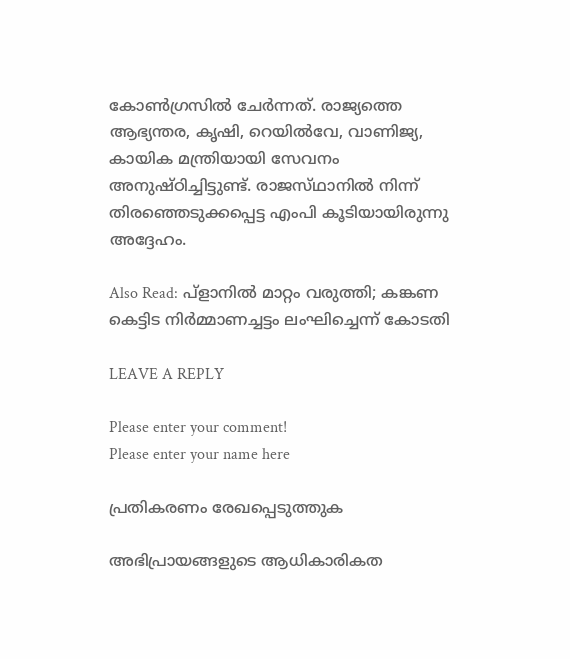കോൺഗ്രസിൽ ചേർന്നത്. രാജ്യത്തെ ആഭ്യന്തര, കൃഷി, റെയിൽവേ, വാണിജ്യ, കായിക മന്ത്രിയായി സേവനം അനുഷ്‌ഠിച്ചിട്ടുണ്ട്. രാജസ്‌ഥാനിൽ നിന്ന് തിരഞ്ഞെടുക്കപ്പെട്ട എംപി കൂടിയായിരുന്നു അദ്ദേഹം.

Also Read: പ്ളാനിൽ മാറ്റം വരുത്തി; കങ്കണ കെട്ടിട നിർമ്മാണച്ചട്ടം ലംഘിച്ചെന്ന് കോടതി

LEAVE A REPLY

Please enter your comment!
Please enter your name here

പ്രതികരണം രേഖപ്പെടുത്തുക

അഭിപ്രായങ്ങളുടെ ആധികാരികത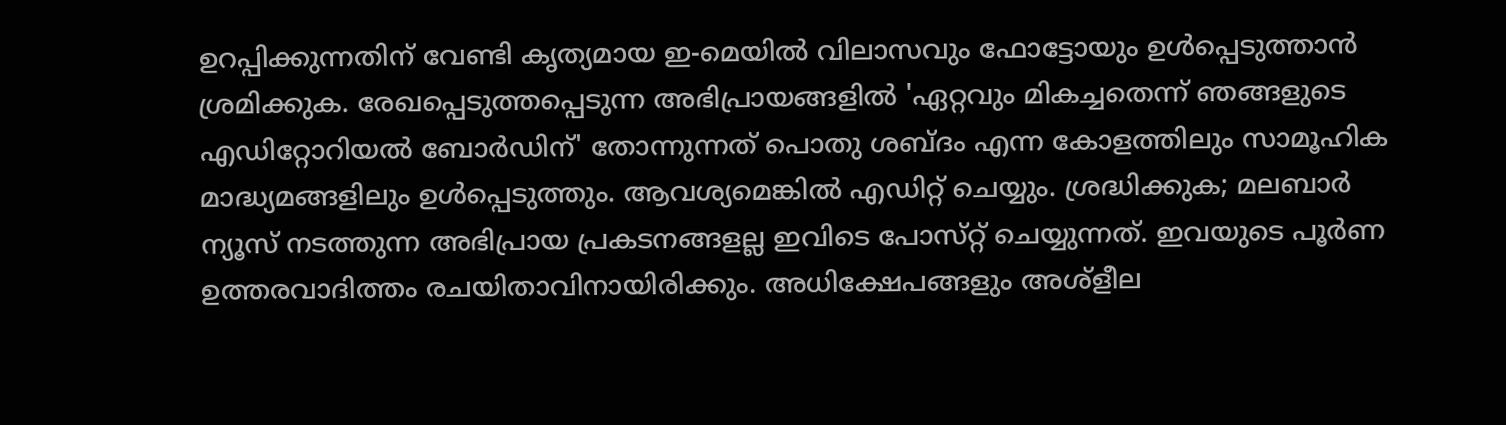ഉറപ്പിക്കുന്നതിന് വേണ്ടി കൃത്യമായ ഇ-മെയിൽ വിലാസവും ഫോട്ടോയും ഉൾപ്പെടുത്താൻ ശ്രമിക്കുക. രേഖപ്പെടുത്തപ്പെടുന്ന അഭിപ്രായങ്ങളിൽ 'ഏറ്റവും മികച്ചതെന്ന് ഞങ്ങളുടെ എഡിറ്റോറിയൽ ബോർഡിന്' തോന്നുന്നത് പൊതു ശബ്‌ദം എന്ന കോളത്തിലും സാമൂഹിക മാദ്ധ്യമങ്ങളിലും ഉൾപ്പെടുത്തും. ആവശ്യമെങ്കിൽ എഡിറ്റ് ചെയ്യും. ശ്രദ്ധിക്കുക; മലബാർ ന്യൂസ് നടത്തുന്ന അഭിപ്രായ പ്രകടനങ്ങളല്ല ഇവിടെ പോസ്‌റ്റ് ചെയ്യുന്നത്. ഇവയുടെ പൂർണ ഉത്തരവാദിത്തം രചയിതാവിനായിരിക്കും. അധിക്ഷേപങ്ങളും അശ്‌ളീല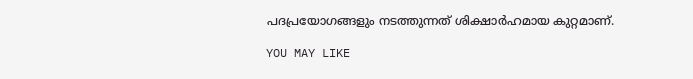പദപ്രയോഗങ്ങളും നടത്തുന്നത് ശിക്ഷാർഹമായ കുറ്റമാണ്.

YOU MAY LIKE